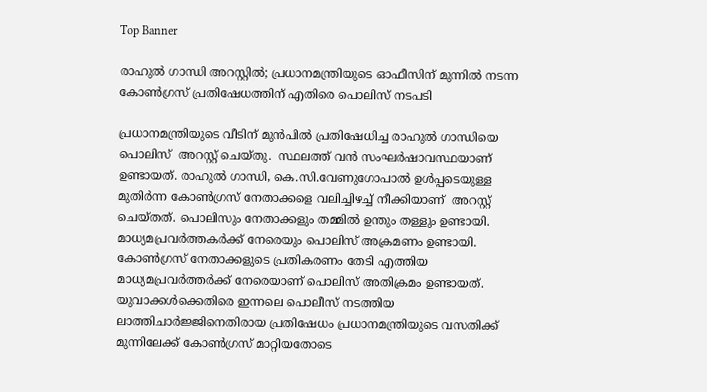Top Banner

രാഹുൽ ഗാന്ധി അറസ്റ്റിൽ; പ്രധാനമന്ത്രിയുടെ ഓഫീസിന് മുന്നിൽ നടന്ന കോൺഗ്രസ് പ്രതിഷേധത്തിന് എതിരെ പൊലിസ് നടപടി

പ്രധാനമന്ത്രിയുടെ വീടിന് മുന്‍പില്‍ പ്രതിഷേധിച്ച രാഹുല്‍ ഗാന്ധിയെ പൊലിസ്  അറസ്റ്റ് ചെയ്തു.  സ്ഥലത്ത് വന്‍ സംഘര്‍ഷാവസ്ഥയാണ്  ഉണ്ടായത്. രാഹുല്‍ ഗാന്ധി, കെ.സി.വേണുഗോപാല്‍ ഉള്‍പ്പടെയുള്ള  മുതിര്‍ന്ന കോണ്‍ഗ്രസ് നേതാക്കളെ വലിച്ചിഴച്ച് നീക്കിയാണ്  അറസ്റ്റ് ചെയ്തത്. പൊലിസും നേതാക്കളും തമ്മില്‍ ഉന്തും തള്ളും ഉണ്ടായി.  മാധ്യമപ്രവര്‍ത്തകര്‍ക്ക് നേരെയും പൊലിസ് അക്രമണം ഉണ്ടായി. കോണ്‍ഗ്രസ് നേതാക്കളുടെ പ്രതികരണം തേടി എത്തിയ മാധ്യമപ്രവര്‍ത്തർക്ക് നേരെയാണ് പൊലിസ് അതിക്രമം ഉണ്ടായത്. യുവാക്കൾക്കെതിരെ ഇന്നലെ പൊലീസ് നടത്തിയ ലാത്തിചാർജ്ജിനെതിരായ പ്രതിഷേധം പ്രധാനമന്ത്രിയുടെ വസതിക്ക് മുന്നിലേക്ക് കോൺഗ്രസ് മാറ്റിയതോടെ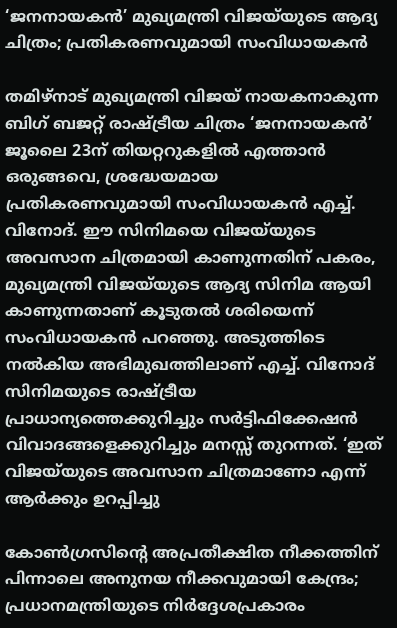‘ജനനായകൻ’ മുഖ്യമന്ത്രി വിജയ്‌യുടെ ആദ്യ ചിത്രം; പ്രതികരണവുമായി സംവിധായകൻ

തമിഴ്‌നാട് മുഖ്യമന്ത്രി വിജയ് നായകനാകുന്ന ബിഗ് ബജറ്റ് രാഷ്ട്രീയ ചിത്രം ‘ജനനായകൻ’ ജൂലൈ 23ന് തിയറ്ററുകളിൽ എത്താൻ ഒരുങ്ങവെ, ശ്രദ്ധേയമായ പ്രതികരണവുമായി സംവിധായകൻ എച്ച്. വിനോദ്. ഈ സിനിമയെ വിജയ്‌യുടെ അവസാന ചിത്രമായി കാണുന്നതിന് പകരം, മുഖ്യമന്ത്രി വിജയ്‌യുടെ ആദ്യ സിനിമ ആയി കാണുന്നതാണ് കൂടുതൽ ശരിയെന്ന് സംവിധായകൻ പറഞ്ഞു. അടുത്തിടെ നൽകിയ അഭിമുഖത്തിലാണ് എച്ച്. വിനോദ് സിനിമയുടെ രാഷ്ട്രീയ പ്രാധാന്യത്തെക്കുറിച്ചും സർട്ടിഫിക്കേഷൻ വിവാദങ്ങളെക്കുറിച്ചും മനസ്സ് തുറന്നത്. ‘ഇത് വിജയ്‌യുടെ അവസാന ചിത്രമാണോ എന്ന് ആർക്കും ഉറപ്പിച്ചു

കോൺഗ്രസിൻ്റെ അപ്രതീക്ഷിത നീക്കത്തിന് പിന്നാലെ അനുനയ നീക്കവുമായി കേന്ദ്രം; പ്രധാനമന്ത്രിയുടെ നിർദ്ദേശപ്രകാരം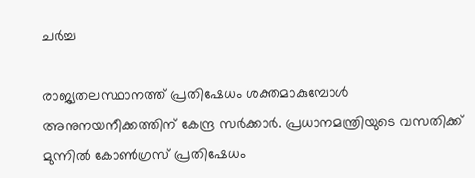ചർച്ച

രാജ്യതലസ്ഥാനത്ത് പ്രതിഷേധം ശക്തമാകുമ്പോൾ അനുനയനീക്കത്തിന് കേന്ദ്ര സർക്കാർ. പ്രധാനമന്ത്രിയുടെ വസതിക്ക് മുന്നിൽ കോൺഗ്രസ് പ്രതിഷേധം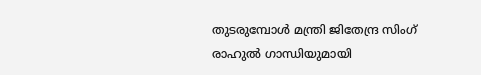തുടരുമ്പോൾ മന്ത്രി ജിതേന്ദ്ര സിംഗ് രാഹുൽ ഗാന്ധിയുമായി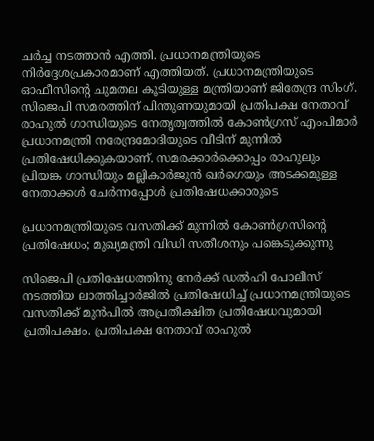ചർച്ച നടത്താൻ എത്തി. പ്രധാനമന്ത്രിയുടെ നിർദ്ദേശപ്രകാരമാണ് എത്തിയത്. പ്രധാനമന്ത്രിയുടെ ഓഫീസിന്‍റെ ചുമതല കൂടിയുള്ള മന്ത്രിയാണ് ജിതേന്ദ്ര സിംഗ്. സിജെപി സമരത്തിന് പിന്തുണയുമായി പ്രതിപക്ഷ നേതാവ് രാഹുൽ ഗാന്ധിയുടെ നേതൃത്വത്തിൽ കോൺഗ്രസ് എംപിമാർ പ്രധാനമന്ത്രി നരേന്ദ്രമോദിയുടെ വീടിന് മുന്നിൽ പ്രതിഷേധിക്കുകയാണ്. സമരക്കാർക്കൊപ്പം രാഹുലും പ്രിയങ്ക ഗാന്ധിയും മല്ലികാർജുൻ ഖർഗെയും അടക്കമുള്ള നേതാക്കൾ ചേർന്നപ്പോൾ പ്രതിഷേധക്കാരുടെ

പ്രധാനമന്ത്രിയുടെ വസതിക്ക് മുന്നിൽ കോൺഗ്രസിൻ്റെ പ്രതിഷേധം; മുഖ്യമന്ത്രി വിഡി സതീശനും പങ്കെടുക്കുന്നു

സിജെപി പ്രതിഷേധത്തിനു നേർക്ക് ഡൽഹി പോലീസ് നടത്തിയ ലാത്തിച്ചാർജിൽ പ്രതിഷേധിച്ച് പ്രധാനമന്ത്രിയുടെ വസതിക്ക് മുൻപിൽ അപ്രതീക്ഷിത പ്രതിഷേധവുമായി പ്രതിപക്ഷം. പ്രതിപക്ഷ നേതാവ് രാഹുൽ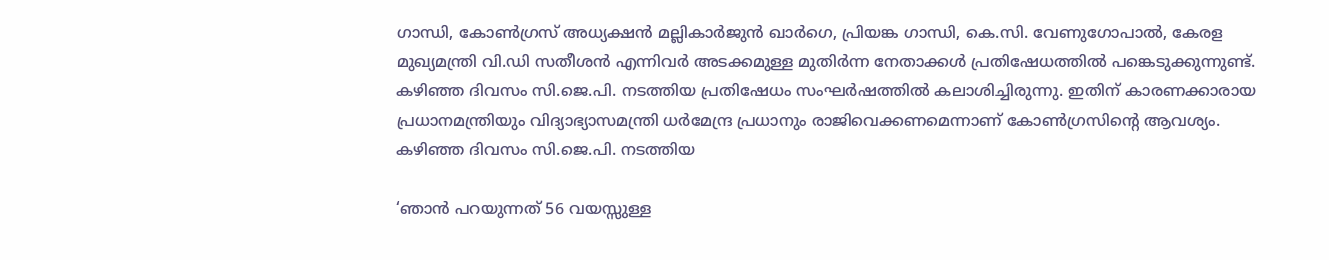ഗാന്ധി, കോൺഗ്രസ് അധ്യക്ഷൻ മല്ലികാർജുൻ ഖാർഗെ, പ്രിയങ്ക ഗാന്ധി, കെ.സി. വേണുഗോപാൽ, കേരള മുഖ്യമന്ത്രി വി.ഡി സതീശൻ എന്നിവർ അടക്കമുള്ള മുതിർന്ന നേതാക്കൾ പ്രതിഷേധത്തിൽ പങ്കെടുക്കുന്നുണ്ട്.   കഴിഞ്ഞ ദിവസം സി.ജെ.പി. നടത്തിയ പ്രതിഷേധം സംഘർഷത്തിൽ കലാശിച്ചിരുന്നു. ഇതിന് കാരണക്കാരായ പ്രധാനമന്ത്രിയും വിദ്യാഭ്യാസമന്ത്രി ധർമേന്ദ്ര പ്രധാനും രാജിവെക്കണമെന്നാണ് കോൺഗ്രസിന്റെ ആവശ്യം. കഴിഞ്ഞ ദിവസം സി.ജെ.പി. നടത്തിയ

‘ഞാൻ പറയുന്നത് 56 വയസ്സുള്ള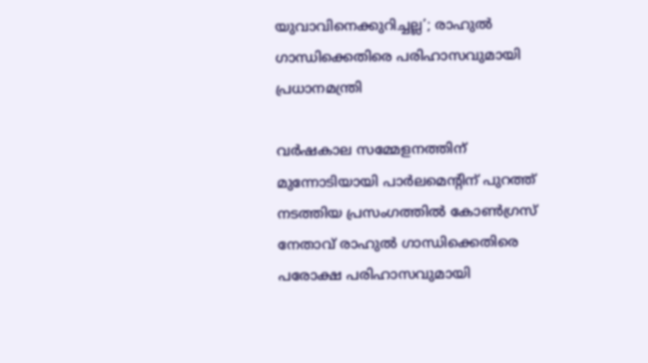യുവാവിനെക്കുറിച്ചല്ല’; രാഹുൽ ഗാന്ധിക്കെതിരെ പരിഹാസവുമായി പ്രധാനമന്ത്രി

വർഷകാല സമ്മേളനത്തിന് മുന്നോടിയായി പാർലമെന്റിന് പുറത്ത് നടത്തിയ പ്രസംഗത്തിൽ കോൺഗ്രസ് നേതാവ് രാഹുൽ ഗാന്ധിക്കെതിരെ പരോക്ഷ പരിഹാസവുമായി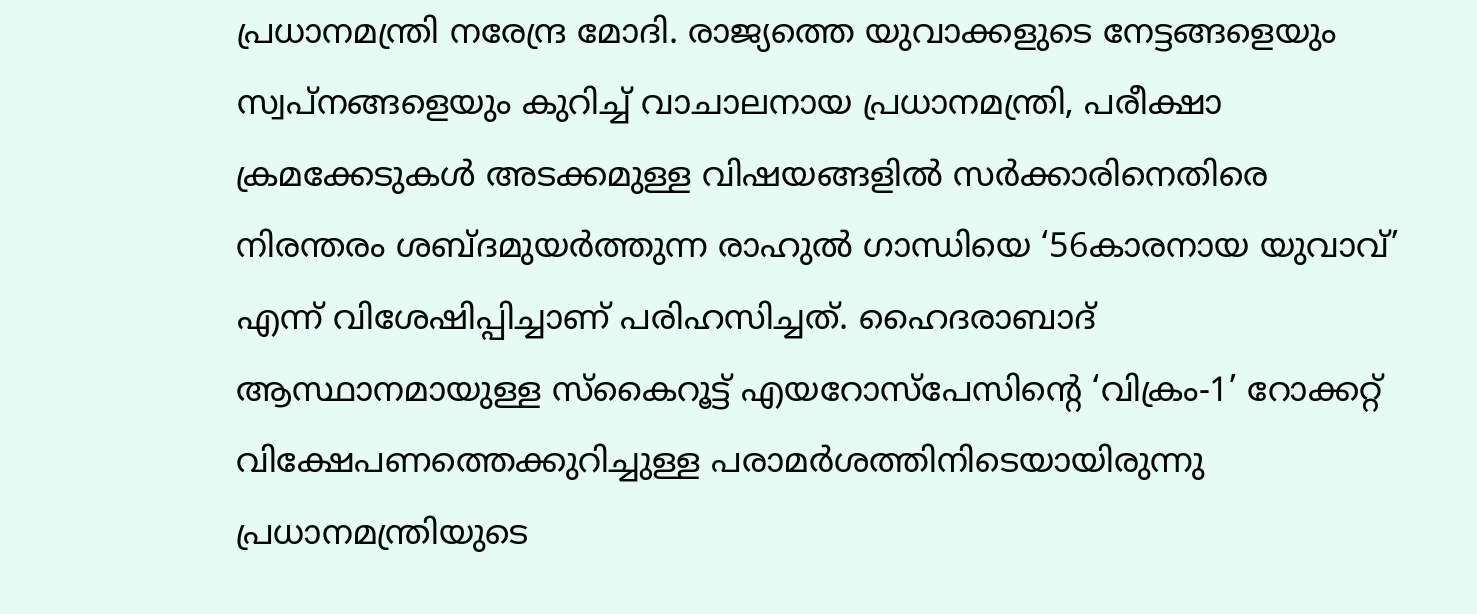പ്രധാനമന്ത്രി നരേന്ദ്ര മോദി. രാജ്യത്തെ യുവാക്കളുടെ നേട്ടങ്ങളെയും സ്വപ്നങ്ങളെയും കുറിച്ച് വാചാലനായ പ്രധാനമന്ത്രി, പരീക്ഷാ ക്രമക്കേടുകൾ അടക്കമുള്ള വിഷയങ്ങളിൽ സർക്കാരിനെതിരെ നിരന്തരം ശബ്ദമുയർത്തുന്ന രാഹുൽ ഗാന്ധിയെ ‘56കാരനായ യുവാവ്’ എന്ന് വിശേഷിപ്പിച്ചാണ് പരിഹസിച്ചത്. ഹൈദരാബാദ് ആസ്ഥാനമായുള്ള സ്‌കൈറൂട്ട് എയറോസ്പേസിന്റെ ‘വിക്രം-1’ റോക്കറ്റ് വിക്ഷേപണത്തെക്കുറിച്ചുള്ള പരാമർശത്തിനിടെയായിരുന്നു പ്രധാനമന്ത്രിയുടെ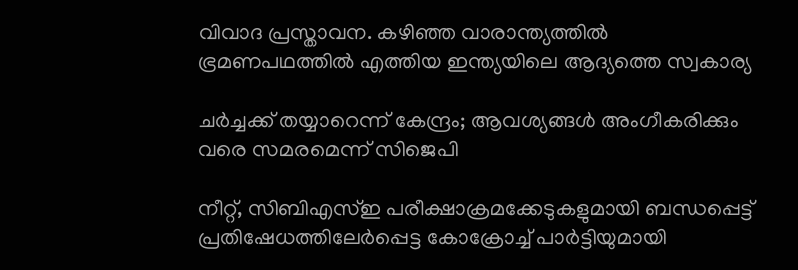വിവാദ പ്രസ്താവന. കഴിഞ്ഞ വാരാന്ത്യത്തില്‍ ഭ്രമണപഥത്തില്‍ എത്തിയ ഇന്ത്യയിലെ ആദ്യത്തെ സ്വകാര്യ

ചർച്ചക്ക് തയ്യാറെന്ന് കേന്ദ്രം; ആവശ്യങ്ങൾ അംഗീകരിക്കും വരെ സമരമെന്ന് സിജെപി

നീറ്റ്, സിബിഎസ്ഇ പരീക്ഷാക്രമക്കേടുകളുമായി ബന്ധപ്പെട്ട് പ്രതിഷേധത്തിലേർപ്പെട്ട കോക്രോച്ച് പാർട്ടിയുമായി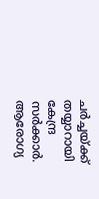ചർച്ചയ്ക്ക് തയ്യാറായി കേന്ദ്ര സർക്കാർ. ആരോഗ്യ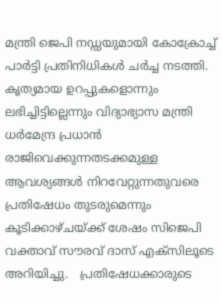മന്ത്രി ജെപി നഡ്ഡയുമായി കോക്രോച്ച് പാർട്ടി പ്രതിനിധികൾ ചർച്ച നടത്തി. കൃത്യമായ ഉറപ്പുകളൊന്നും ലഭിച്ചിട്ടില്ലെന്നും വിദ്യാഭ്യാസ മന്ത്രി ധർമേന്ദ്ര പ്രധാൻ രാജിവെക്കുന്നതടക്കമുള്ള ആവശ്യങ്ങൾ നിറവേറ്റുന്നതുവരെ പ്രതിഷേധം തുടരുമെന്നും കൂടിക്കാഴ്ചയ്ക്ക് ശേഷം സിജെപി വക്താവ് സൗരവ് ദാസ് എക്‌സിലൂടെ അറിയിച്ചു.   പ്രതിഷേധക്കാരുടെ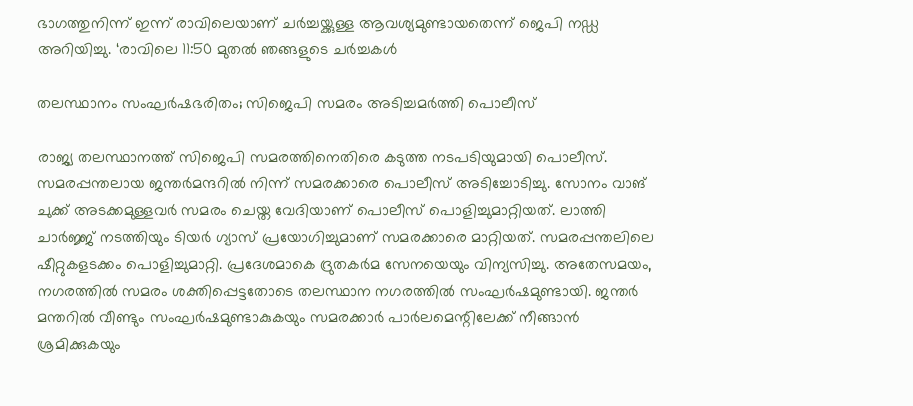ഭാഗത്തുനിന്ന് ഇന്ന് രാവിലെയാണ് ചർച്ചയ്ക്കുള്ള ആവശ്യമുണ്ടായതെന്ന് ജെപി നഡ്ഡ അറിയിച്ചു. ‘രാവിലെ 11:50 മുതൽ ഞങ്ങളുടെ ചർച്ചകൾ

തലസ്ഥാനം സംഘർഷഭരിതം; സിജെപി സമരം അടിച്ചമർത്തി പൊലീസ്

രാജ്യ തലസ്ഥാനത്ത് സിജെപി സമരത്തിനെതിരെ കടുത്ത നടപടിയുമായി പൊലീസ്. സമരപ്പന്തലായ ജന്തർമന്ദറിൽ നിന്ന് സമരക്കാരെ പൊലീസ് അടിച്ചോടിച്ചു. സോനം വാങ് ചുക്ക് അടക്കമുള്ളവർ സമരം ചെയ്ത വേദിയാണ് പൊലീസ് പൊളിച്ചുമാറ്റിയത്. ലാത്തി ചാർജ്ജ് നടത്തിയും ടിയർ ഗ്യാസ് പ്രയോഗിച്ചുമാണ് സമരക്കാരെ മാറ്റിയത്. സമരപ്പന്തലിലെ ഷീറ്റുകളടക്കം പൊളിച്ചുമാറ്റി. പ്രദേശമാകെ ദ്രുതകർമ സേനയെയും വിന്യസിച്ചു. അതേസമയം, നഗരത്തിൽ സമരം ശക്തിപ്പെട്ടതോടെ തലസ്ഥാന നഗരത്തിൽ സംഘർഷമുണ്ടായി. ജന്തർ മന്തറിൽ വീണ്ടും സംഘർഷമുണ്ടാകുകയും സമരക്കാർ പാർലമെന്റിലേക്ക് നീങ്ങാൻ ശ്രമിക്കുകയും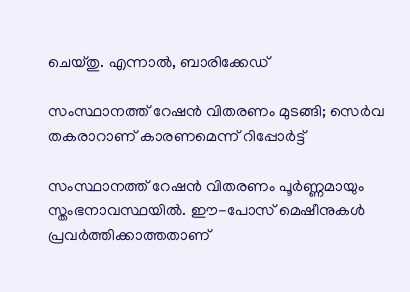ചെയ്തു. എന്നാൽ, ബാരിക്കേഡ്

സംസ്ഥാനത്ത് റേഷൻ വിതരണം മുടങ്ങി; സെർവ തകരാറാണ് കാരണമെന്ന് റിപ്പോർട്ട്

സംസ്ഥാനത്ത് റേഷൻ വിതരണം പൂർണ്ണമായും സ്തംഭനാവസ്ഥയിൽ. ഈ-പോസ് മെഷീനുകൾ പ്രവർത്തിക്കാത്തതാണ്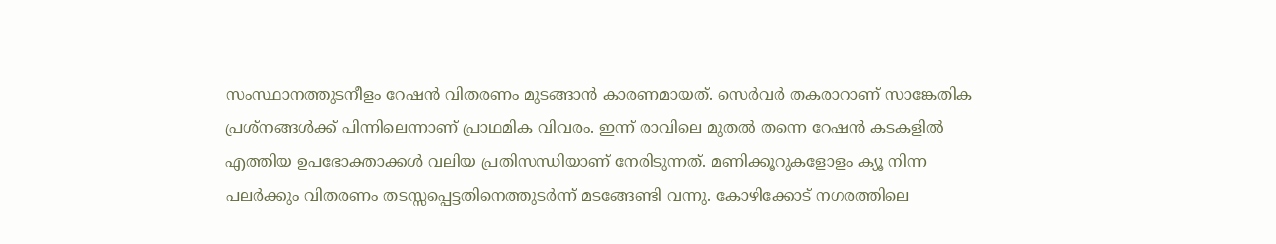സംസ്ഥാനത്തുടനീളം റേഷൻ വിതരണം മുടങ്ങാൻ കാരണമായത്. സെർവർ തകരാറാണ് സാങ്കേതിക പ്രശ്നങ്ങൾക്ക് പിന്നിലെന്നാണ് പ്രാഥമിക വിവരം. ഇന്ന് രാവിലെ മുതൽ തന്നെ റേഷൻ കടകളിൽ എത്തിയ ഉപഭോക്താക്കൾ വലിയ പ്രതിസന്ധിയാണ് നേരിടുന്നത്. മണിക്കൂറുകളോളം ക്യൂ നിന്ന പലർക്കും വിതരണം തടസ്സപ്പെട്ടതിനെത്തുടർന്ന് മടങ്ങേണ്ടി വന്നു. കോഴിക്കോട് നഗരത്തിലെ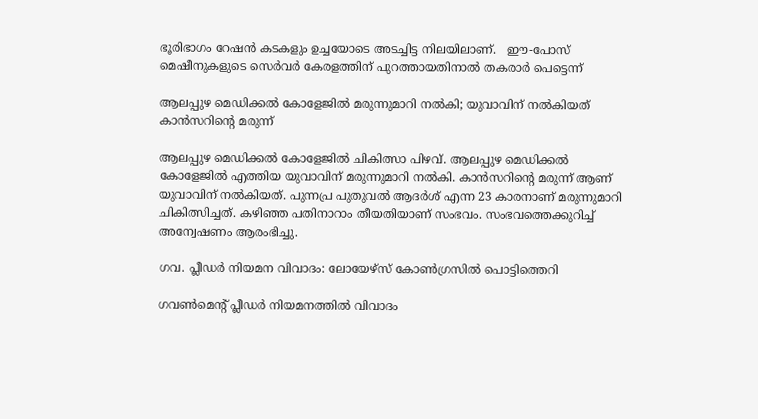ഭൂരിഭാഗം റേഷൻ കടകളും ഉച്ചയോടെ അടച്ചിട്ട നിലയിലാണ്.   ഈ-പോസ് മെഷീനുകളുടെ സെർവർ കേരളത്തിന് പുറത്തായതിനാൽ തകരാർ പെട്ടെന്ന്

ആലപ്പുഴ മെഡിക്കൽ കോളേജിൽ മരുന്നുമാറി നൽകി; യുവാവിന് നൽകിയത് കാൻസറിന്റെ മരുന്ന്

ആലപ്പുഴ മെഡിക്കൽ കോളേജിൽ ചികിത്സാ പിഴവ്. ആലപ്പുഴ മെഡിക്കൽ കോളേജിൽ എത്തിയ യുവാവിന് മരുന്നുമാറി നൽകി. കാൻസറിന്റെ മരുന്ന് ആണ് യുവാവിന് നൽകിയത്. പുന്നപ്ര പുതുവൽ ആദർശ് എന്ന 23 കാരനാണ് മരുന്നുമാറി ചികിത്സിച്ചത്. കഴിഞ്ഞ പതിനാറാം തീയതിയാണ് സംഭവം. സംഭവത്തെക്കുറിച്ച് അന്വേഷണം ആരംഭിച്ചു.

ഗവ. പ്ലീഡര്‍ നിയമന വിവാദം: ലോയേഴ്‌സ് കോണ്‍ഗ്രസില്‍ പൊട്ടിത്തെറി

ഗവണ്‍മെന്റ് പ്ലീഡര്‍ നിയമനത്തില്‍ വിവാദം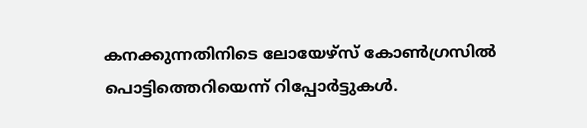കനക്കുന്നതിനിടെ ലോയേഴ്‌സ് കോണ്‍ഗ്രസില്‍ പൊട്ടിത്തെറിയെന്ന് റിപ്പോര്‍ട്ടുകൾ.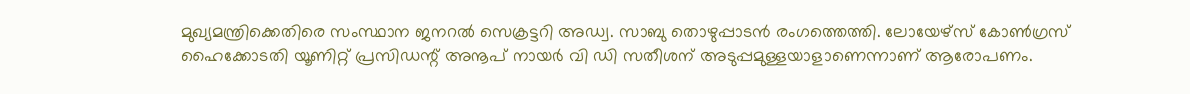മുഖ്യമന്ത്രിക്കെതിരെ സംസ്ഥാന ജനറല്‍ സെക്രട്ടറി അഡ്വ. സാബു തൊഴുപ്പാടന്‍ രംഗത്തെത്തി. ലോയേഴ്‌സ് കോണ്‍ഗ്രസ് ഹൈക്കോടതി യൂണിറ്റ് പ്രസിഡന്റ് അനൂപ് നായര്‍ വി ഡി സതീശന് അടുപ്പമുള്ളയാളാണെന്നാണ് ആരോപണം.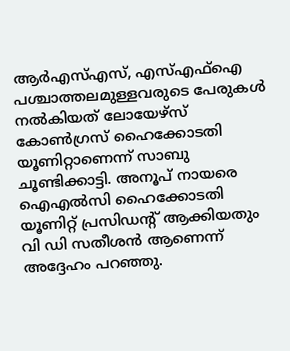ആര്‍എസ്എസ്, എസ്എഫ്‌ഐ പശ്ചാത്തലമുള്ളവരുടെ പേരുകള്‍ നല്‍കിയത് ലോയേഴ്‌സ് കോണ്‍ഗ്രസ് ഹൈക്കോടതി യൂണിറ്റാണെന്ന് സാബു ചൂണ്ടിക്കാട്ടി. അനൂപ് നായരെ ഐഎല്‍സി ഹൈക്കോടതി യൂണിറ്റ് പ്രസിഡന്റ് ആക്കിയതും വി ഡി സതീശന്‍ ആണെന്ന് അദ്ദേഹം പറഞ്ഞു.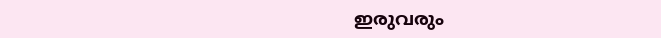ഇരുവരും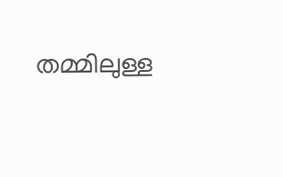തമ്മിലുള്ള